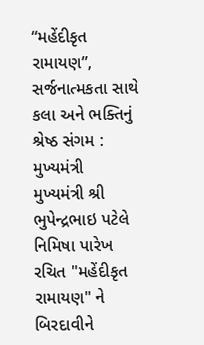“મહેંદીકૃત રામાયણ”, સર્જનાત્મકતા સાથે કલા અને ભક્તિનું શ્રેષ્ઠ સંગમ : મુખ્યમંત્રી
મુખ્યમંત્રી શ્રી ભુપેન્દ્રભાઇ પટેલે નિમિષા પારેખ રચિત "મહેંદીકૃત રામાયણ" ને બિરદાવીને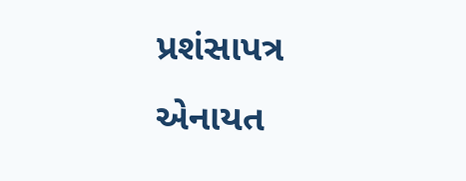પ્રશંસાપત્ર એનાયત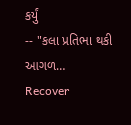કર્યું
-- "કલા પ્રતિભા થકી આગળ…
Recover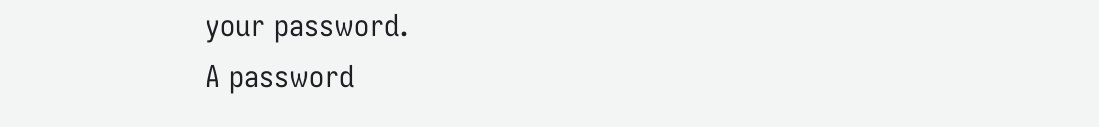your password.
A password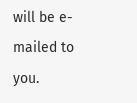will be e-mailed to you.